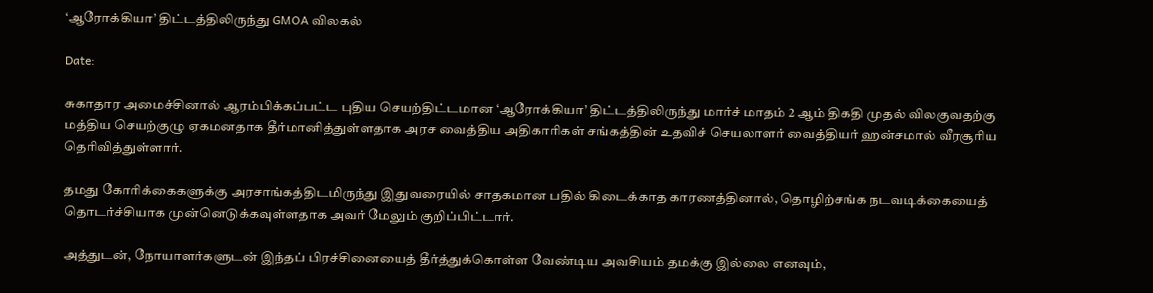‘ஆரோக்கியா’ திட்டத்திலிருந்து GMOA விலகல்

Date:

சுகாதார அமைச்சினால் ஆரம்பிக்கப்பட்ட புதிய செயற்திட்டமான ‘ஆரோக்கியா’ திட்டத்திலிருந்து மார்ச் மாதம் 2 ஆம் திகதி முதல் விலகுவதற்கு மத்திய செயற்குழு ஏகமனதாக தீர்மானித்துள்ளதாக அரச வைத்திய அதிகாரிகள் சங்கத்தின் உதவிச் செயலாளர் வைத்தியர் ஹன்சமால் வீரசூரிய தெரிவித்துள்ளார்.

தமது கோரிக்கைகளுக்கு அரசாங்கத்திடமிருந்து இதுவரையில் சாதகமான பதில் கிடைக்காத காரணத்தினால், தொழிற்சங்க நடவடிக்கையைத் தொடர்ச்சியாக முன்னெடுக்கவுள்ளதாக அவர் மேலும் குறிப்பிட்டார்.

அத்துடன், நோயாளர்களுடன் இந்தப் பிரச்சினையைத் தீர்த்துக்கொள்ள வேண்டிய அவசியம் தமக்கு இல்லை எனவும்,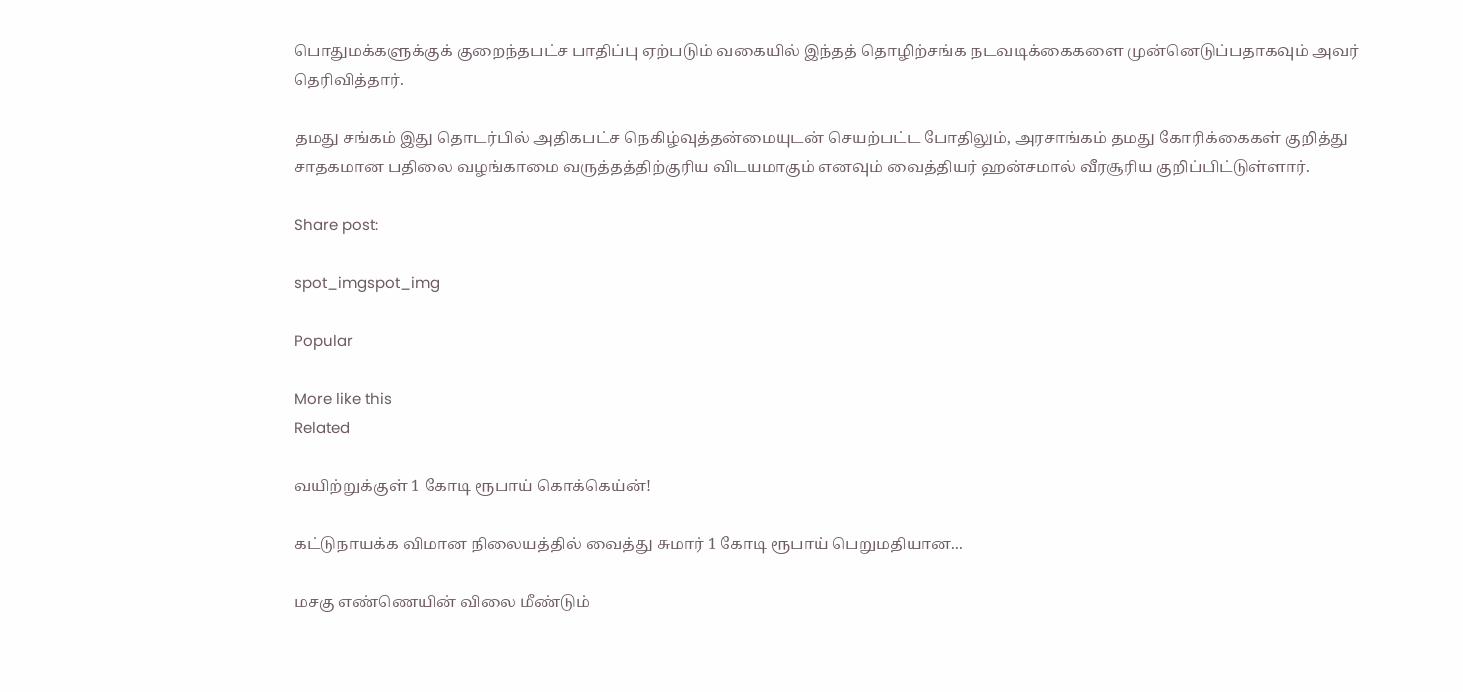பொதுமக்களுக்குக் குறைந்தபட்ச பாதிப்பு ஏற்படும் வகையில் இந்தத் தொழிற்சங்க நடவடிக்கைகளை முன்னெடுப்பதாகவும் அவர் தெரிவித்தார்.

தமது சங்கம் இது தொடர்பில் அதிகபட்ச நெகிழ்வுத்தன்மையுடன் செயற்பட்ட போதிலும், அரசாங்கம் தமது கோரிக்கைகள் குறித்து சாதகமான பதிலை வழங்காமை வருத்தத்திற்குரிய விடயமாகும் எனவும் வைத்தியர் ஹன்சமால் வீரசூரிய குறிப்பிட்டுள்ளார்.

Share post:

spot_imgspot_img

Popular

More like this
Related

வயிற்றுக்குள் 1 கோடி ரூபாய் கொக்கெய்ன்!

கட்டுநாயக்க விமான நிலையத்தில் வைத்து சுமார் 1 கோடி ரூபாய் பெறுமதியான...

மசகு எண்ணெயின் விலை மீண்டும்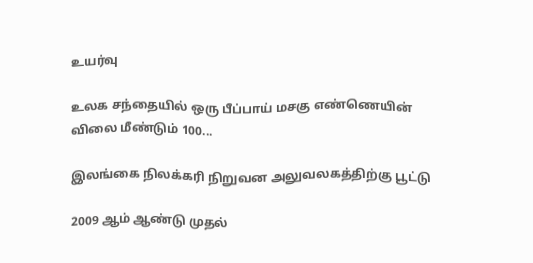உயர்வு

உலக சந்தையில் ஒரு பீப்பாய் மசகு எண்ணெயின் விலை மீண்டும் 100...

இலங்கை நிலக்கரி நிறுவன அலுவலகத்திற்கு பூட்டு

2009 ஆம் ஆண்டு முதல்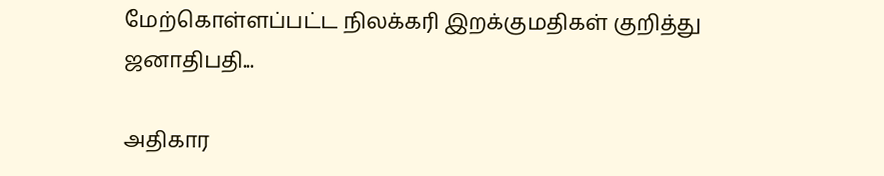மேற்கொள்ளப்பட்ட நிலக்கரி இறக்குமதிகள் குறித்து ஜனாதிபதி...

அதிகார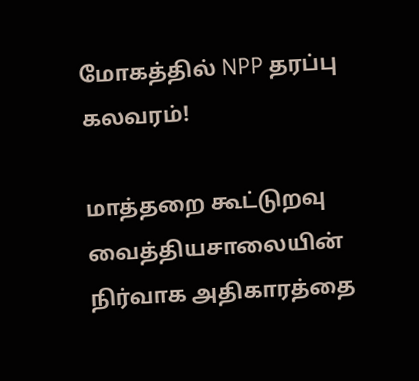மோகத்தில் NPP தரப்பு கலவரம்!

மாத்தறை கூட்டுறவு வைத்தியசாலையின் நிர்வாக அதிகாரத்தை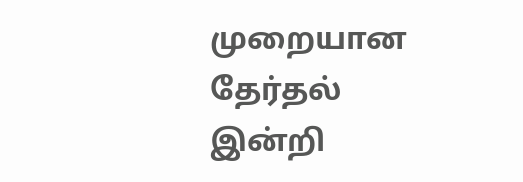முறையான தேர்தல் இன்றி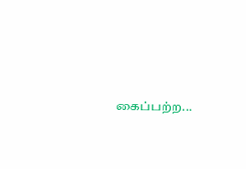கைப்பற்ற...